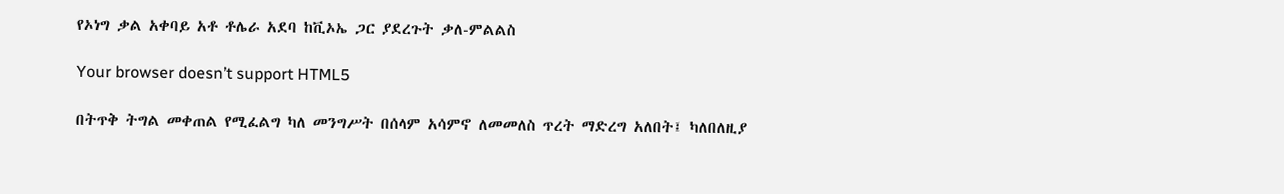የኦነግ ቃል አቀባይ አቶ ቶሌራ አደባ ከቪኦኤ ጋር ያደረጉት ቃለ-ምልልስ

Your browser doesn’t support HTML5

በትጥቅ ትግል መቀጠል የሚፈልግ ካለ መንግሥት በሰላም አሳምኖ ለመመለስ ጥረት ማድረግ አለበት፤ ካለበለዚያ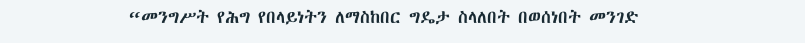“መንግሥት የሕግ የበላይነትን ለማስከበር ግዴታ ስላለበት በወሰነበት መንገድ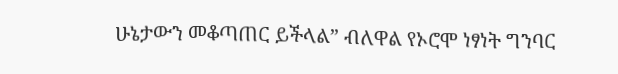ሁኔታውን መቆጣጠር ይችላል” ብለዋል የኦሮሞ ነፃነት ግንባር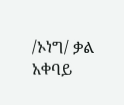/ኦነግ/ ቃል አቀባይ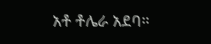አቶ ቶሌራ አደባ።